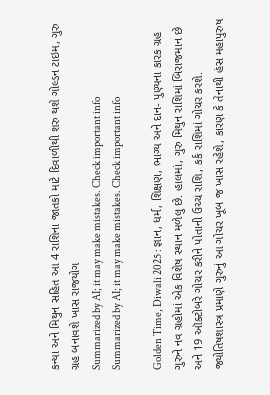કન્યા અને મિથુન સહિત આ 4 રાશિના જાતકો માટે દિવાળીથી શરુ થશે ગોલ્ડન ટાઇમ, ગુરુ ગ્રહ બનાવશે ખાસ રાજયોગ
Summarized by AI; it may make mistakes. Check important info
Summarized by AI; it may make mistakes. Check important info

Golden Time, Diwali 2025 : જ્ઞાન, ધર્મ, શિક્ષણ, ભાગ્ય અને દાન- પુણ્યના કારક ગ્રહ ગુરુને નવ ગ્રહોમાં એક વિશેષ સ્થાન મળેલુ છે. હાલમાં, ગુરુ મિથુન રાશિમાં બિરાજમાન છે અને 19 ઑક્ટોબરે ગોચર કરીને પોતાની ઉચ્ચ રાશિ, કર્ક રાશિમાં ગોચર કરશે. જ્યોતિષશાસ્ત્ર પ્રમાણે ગુરુનું આ ગોચર ખૂબ જ ખાસ રહેશે, કારણ કે તેનાથી હંસ મહાપુરુષ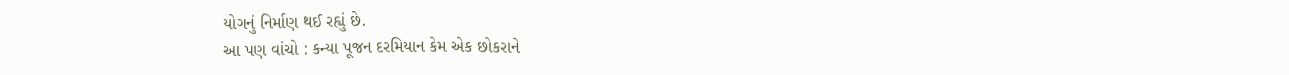યોગનું નિર્માણ થઈ રહ્યું છે.
આ પણ વાંચો : કન્યા પૂજન દરમિયાન કેમ એક છોકરાને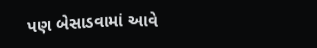પણ બેસાડવામાં આવે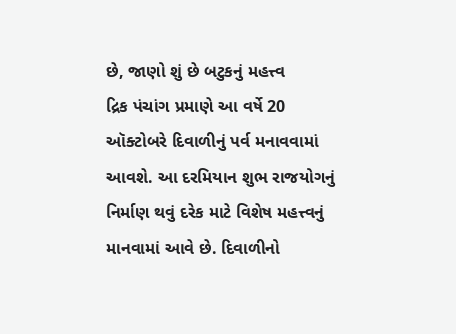છે, જાણો શું છે બટુકનું મહત્ત્વ
દ્રિક પંચાંગ પ્રમાણે આ વર્ષે 20 ઑક્ટોબરે દિવાળીનું પર્વ મનાવવામાં આવશે. આ દરમિયાન શુભ રાજયોગનું નિર્માણ થવું દરેક માટે વિશેષ મહત્ત્વનું માનવામાં આવે છે. દિવાળીનો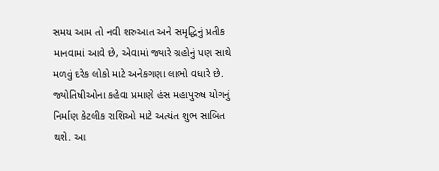સમય આમ તો નવી શરુઆત અને સમૃદ્ધિનું પ્રતીક માનવામાં આવે છે, એવામાં જ્યારે ગ્રહોનું પણ સાથે મળવું દરેક લોકો માટે અનેકગણા લાભો વધારે છે.
જ્યોતિષીઓના કહેવા પ્રમાણે હંસ મહાપુરુષ યોગનું નિર્માણ કેટલીક રાશિઓ માટે અત્યંત શુભ સાબિત થશે. આ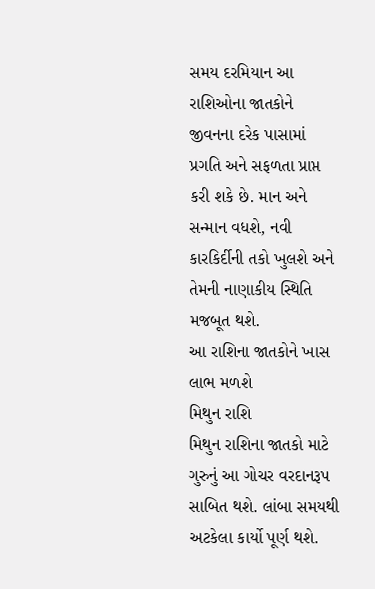સમય દરમિયાન આ રાશિઓના જાતકોને જીવનના દરેક પાસામાં પ્રગતિ અને સફળતા પ્રાપ્ત કરી શકે છે. માન અને સન્માન વધશે, નવી કારકિર્દીની તકો ખુલશે અને તેમની નાણાકીય સ્થિતિ મજબૂત થશે.
આ રાશિના જાતકોને ખાસ લાભ મળશે
મિથુન રાશિ
મિથુન રાશિના જાતકો માટે ગુરુનું આ ગોચર વરદાનરૂપ સાબિત થશે. લાંબા સમયથી અટકેલા કાર્યો પૂર્ણ થશે.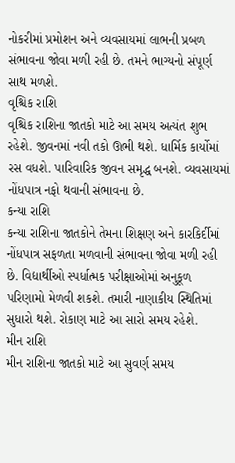નોકરીમાં પ્રમોશન અને વ્યવસાયમાં લાભની પ્રબળ સંભાવના જોવા મળી રહી છે. તમને ભાગ્યનો સંપૂર્ણ સાથ મળશે.
વૃશ્ચિક રાશિ
વૃશ્ચિક રાશિના જાતકો માટે આ સમય અત્યંત શુભ રહેશે. જીવનમાં નવી તકો ઊભી થશે. ધાર્મિક કાર્યોમાં રસ વધશે. પારિવારિક જીવન સમૃદ્ધ બનશે. વ્યવસાયમાં નોંધપાત્ર નફો થવાની સંભાવના છે.
કન્યા રાશિ
કન્યા રાશિના જાતકોને તેમના શિક્ષણ અને કારકિર્દીમાં નોંધપાત્ર સફળતા મળવાની સંભાવના જોવા મળી રહી છે. વિદ્યાર્થીઓ સ્પર્ધાત્મક પરીક્ષાઓમાં અનુકૂળ પરિણામો મેળવી શકશે. તમારી નાણાકીય સ્થિતિમાં સુધારો થશે. રોકાણ માટે આ સારો સમય રહેશે.
મીન રાશિ
મીન રાશિના જાતકો માટે આ સુવર્ણ સમય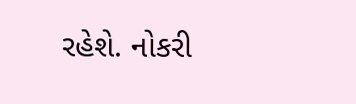રહેશે. નોકરી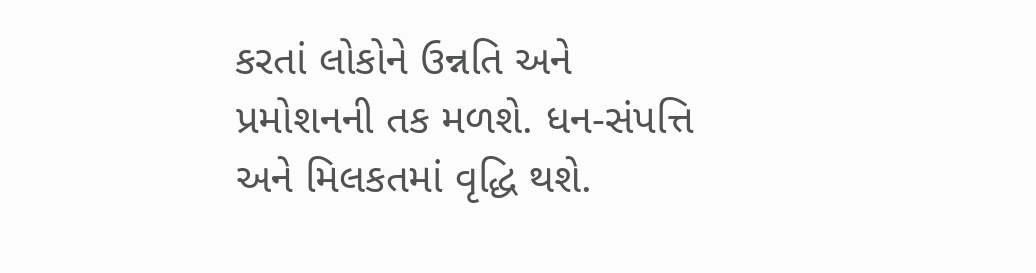કરતાં લોકોને ઉન્નતિ અને પ્રમોશનની તક મળશે. ધન-સંપત્તિ અને મિલકતમાં વૃદ્ધિ થશે.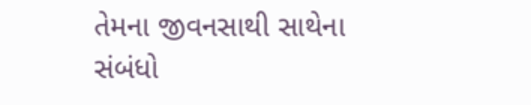તેમના જીવનસાથી સાથેના સંબંધો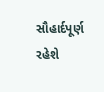સૌહાર્દપૂર્ણ રહેશે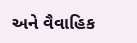અને વૈવાહિક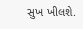સુખ ખીલશે.